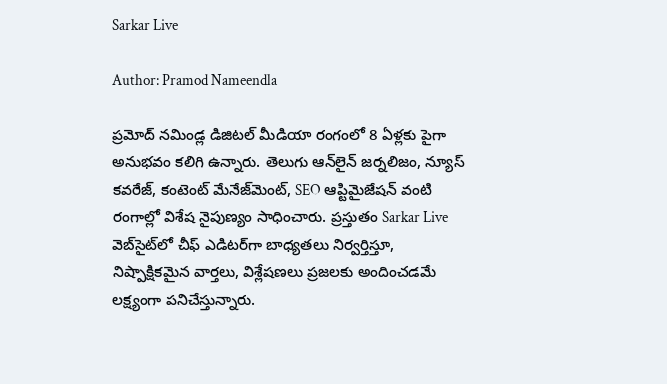Sarkar Live

Author: Pramod Nameendla

ప్ర‌మోద్ న‌మిండ్ల‌ డిజిట‌ల్ మీడియా రంగంలో 8 ఏళ్లకు పైగా అనుభ‌వం కలిగి ఉన్నారు. తెలుగు ఆన్‌లైన్‌ జర్నలిజం, న్యూస్ కవరేజ్‌, కంటెంట్ మేనేజ్‌మెంట్‌, SEO ఆప్టిమైజేషన్‌ వంటి రంగాల్లో విశేష నైపుణ్యం సాధించారు. ప్రస్తుతం Sarkar Live వెబ్‌సైట్‌లో చీఫ్ ఎడిటర్‌గా బాధ్యతలు నిర్వర్తిస్తూ, నిష్పాక్షికమైన వార్తలు, విశ్లేషణలు ప్రజలకు అందించడమే లక్ష్యంగా పనిచేస్తున్నారు.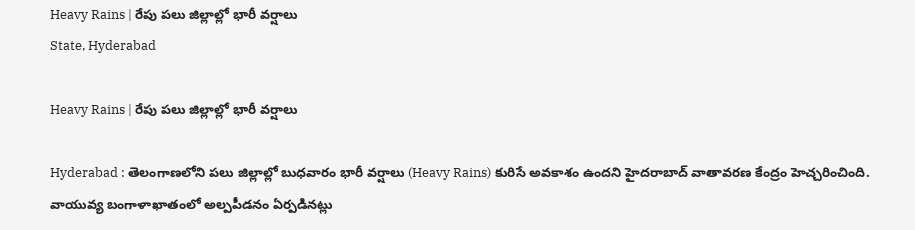Heavy Rains | రేపు ప‌లు జిల్లాల్లో భారీ వ‌ర్షాలు
State, Hyderabad

Heavy Rains | రేపు ప‌లు జిల్లాల్లో భారీ వ‌ర్షాలు

Hyderabad : తెలంగాణలోని పలు జిల్లాల్లో బుధవారం భారీ వర్షాలు (Heavy Rains) కురిసే అవకాశం ఉందని హైదరాబాద్‌ వాతావరణ కేంద్రం హెచ్చ‌రించింది. వాయువ్య బంగాళాఖాతంలో అల్పపీడనం ఏర్పడినట్లు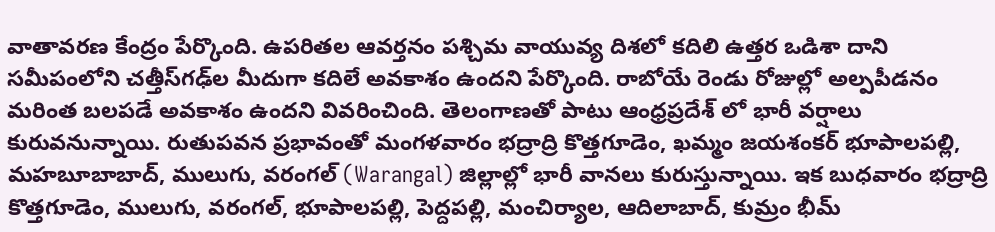వాతావరణ కేంద్రం పేర్కొంది. ఉపరితల ఆవర్తనం పశ్చిమ వాయువ్య దిశలో కదిలి ఉత్తర ఒడిశా దాని సమీపంలోని చత్తీస్‌గఢ్‌ల మీదుగా కదిలే అవకాశం ఉందని పేర్కొంది. రాబోయే రెండు రోజుల్లో అల్పపీడనం మరింత బలపడే అవకాశం ఉందని వివరించింది. తెలంగాణతో పాటు ఆంధ్రప్రదేశ్ లో భారీ వర్షాలు కురువనున్నాయి. రుతుపవన ప్రభావంతో మంగళవారం భద్రాద్రి కొత్తగూడెం, ఖమ్మం జయశంకర్‌ భూపాలపల్లి, మహబూబాబాద్, ములుగు, వరంగల్‌ (Warangal) జిల్లాల్లో భారీ వానలు కురుస్తున్నాయి. ఇక బుధవారం భద్రాద్రి కొత్తగూడెం, ములుగు, వరంగల్‌, భూపాలపల్లి, పెద్దపల్లి, మంచిర్యాల, ఆదిలాబాద్‌, కుమ్రం భీమ్‌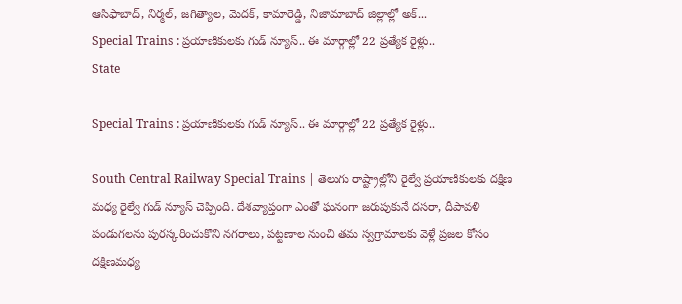ఆసిఫాబాద్‌, నిర్మల్‌, జగిత్యాల, మెదక్‌, కామారెడ్డి, నిజామాబాద్‌ జిల్లాల్లో అక్...
Special Trains : ప్రయాణికులకు గుడ్ న్యూస్.. ఈ మార్గాల్లో 22 ప్రత్యేక రైళ్లు..
State

Special Trains : ప్రయాణికులకు గుడ్ న్యూస్.. ఈ మార్గాల్లో 22 ప్రత్యేక రైళ్లు..

South Central Railway Special Trains | తెలుగు రాష్ట్రాల్లోని రైల్వే ప్రయాణికులకు దక్షిణ మధ్య రైల్వే గుడ్ న్యూస్ చెప్పింది. దేశవ్యాప్తంగా ఎంతో ఘనంగా జరుపుకునే దసరా, దీపావళి పండుగలను పురస్కరించుకొని నగరాలు, పట్టణాల నుంచి తమ స్వగ్రామాలకు వెళ్లే ప్రజల కోసం దక్షిణమధ్య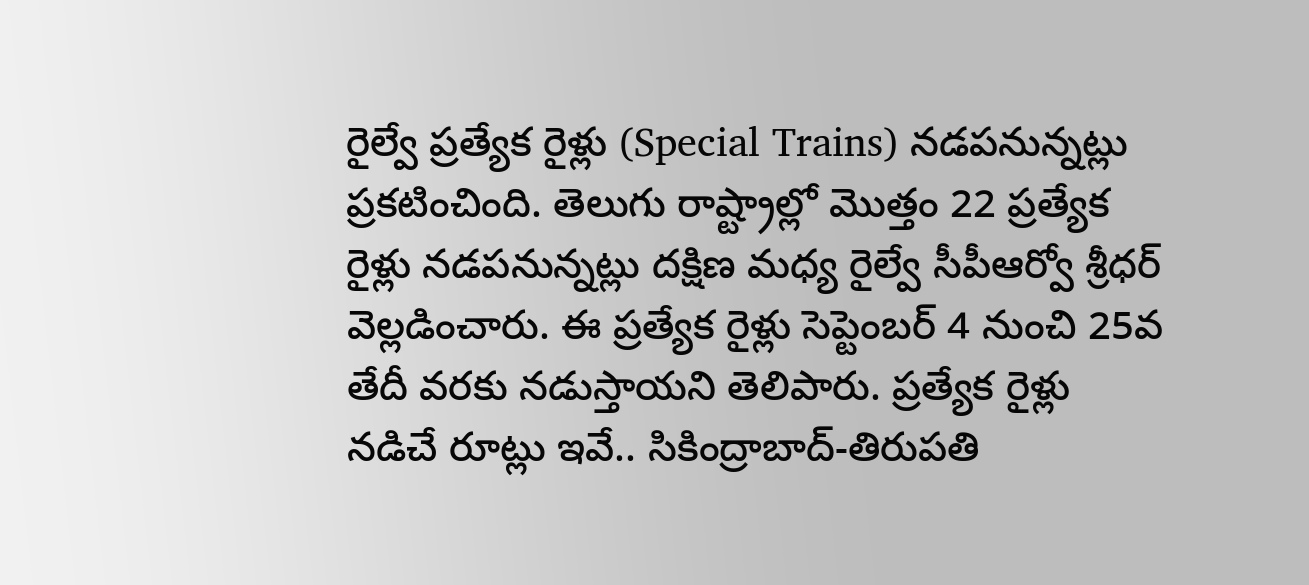రైల్వే ప్రత్యేక రైళ్లు (Special Trains) నడపనున్నట్లు ప్రకటించింది. తెలుగు రాష్ట్రాల్లో మొత్తం 22 ప్రత్యేక రైళ్లు నడపనున్నట్లు దక్షిణ మధ్య రైల్వే సీపీఆర్వో శ్రీధర్ వెల్లడించారు. ఈ ప్రత్యేక రైళ్లు సెప్టెంబర్ 4 నుంచి 25వ తేదీ వరకు నడుస్తాయని తెలిపారు. ప్రత్యేక రైళ్లు నడిచే రూట్లు ఇవే.. సికింద్రాబాద్-తిరుపతి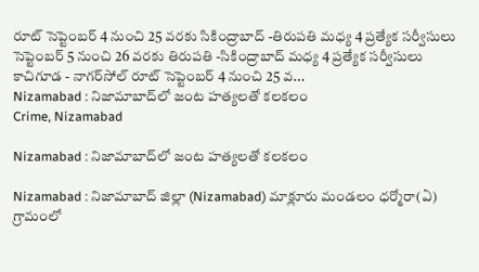రూట్ సెప్టెంబర్ 4 నుంచి 25 వరకు సికింద్రాబాద్‌ -తిరుపతి మధ్య 4 ప్రత్యేక సర్వీసులు సెప్టెంబర్ 5 నుంచి 26 వరకు తిరుపతి -సికింద్రాబాద్ మధ్య 4 ప్రత్యేక సర్వీసులు కాచిగూడ - నాగర్‌సోల్ రూట్ సెప్టెంబర్ 4 నుంచి 25 వ...
Nizamabad : నిజామాబాద్‌లో జంట హత్యలతో కలకలం
Crime, Nizamabad

Nizamabad : నిజామాబాద్‌లో జంట హత్యలతో కలకలం

Nizamabad : నిజామాబాద్ జిల్లా (Nizamabad) మాక్లూరు మండలం ధర్మోరా(ఏ) గ్రామంలో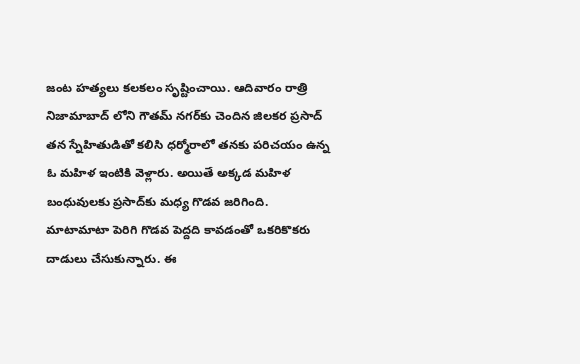జంట హత్యలు క‌ల‌క‌లం సృష్టించాయి. ఆదివారం రాత్రి నిజామాబాద్ లోని గౌతమ్ నగర్‌కు చెందిన జిలకర ప్రసాద్ తన స్నేహితుడితో కలిసి ధర్మోరాలో తనకు పరిచయం ఉన్న ఓ మహిళ ఇంటికి వెళ్లారు. అయితే అక్కడ మహిళ బంధువులకు ప్రసాద్‌కు మధ్య గొడవ జరిగింది. మాటామాటా పెరిగి గొడ‌వ‌ పెద్దది కావడంతో ఒక‌రికొక‌రు దాడులు చేసుకున్నారు. ఈ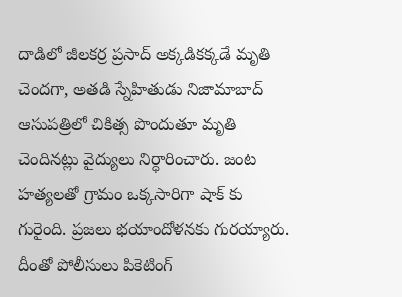దాడిలో జీలకర్ర ప్రసాద్ అక్కడికక్కడే మృతి చెందగా, అతడి స్నేహితుడు నిజామాబాద్ ఆసుపత్రిలో చికిత్స పొందుతూ మృతి చెందినట్లు వైద్యులు నిర్ధారించారు. జంట హత్యలతో గ్రామం ఒక్క‌సారిగా షాక్ కు గురైంది. ప్ర‌జ‌లు భ‌యాందోళ‌న‌కు గుర‌య్యారు. దీంతో పోలీసులు పికెటింగ్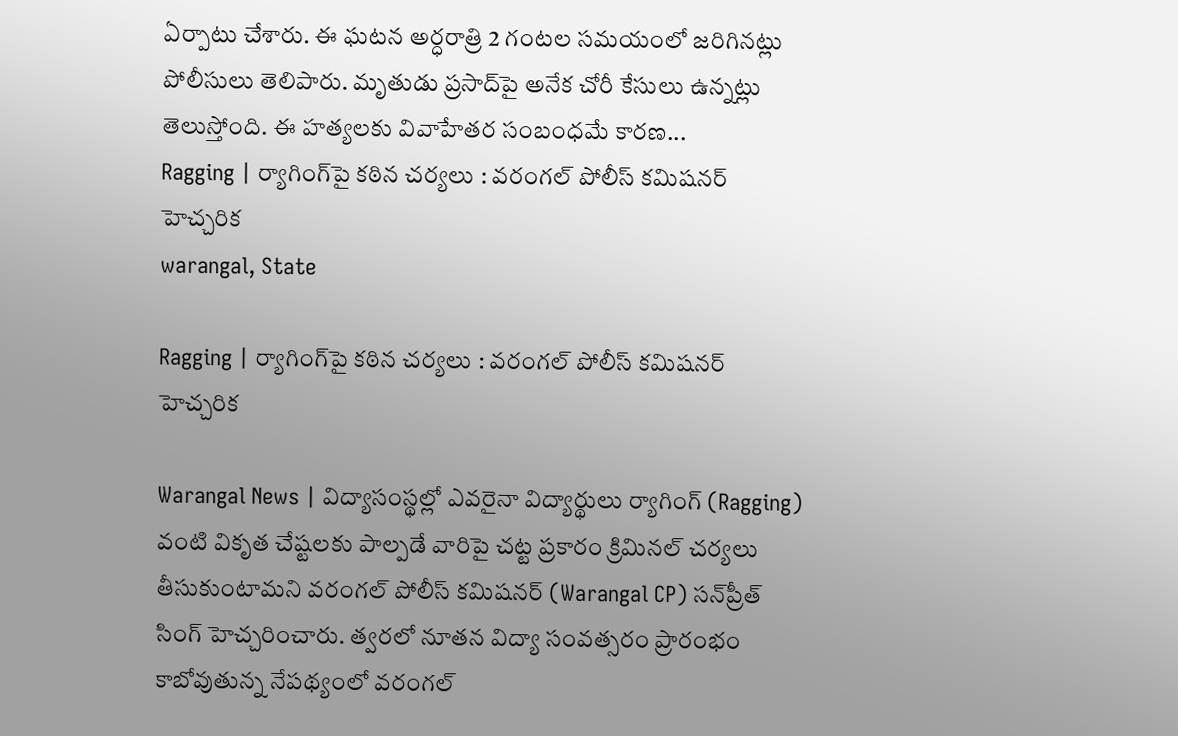ఏర్పాటు చేశారు. ఈ ఘటన అర్ధరాత్రి 2 గంటల సమయంలో జరిగినట్లు పోలీసులు తెలిపారు. మృతుడు ప్రసాద్‌పై అనేక చోరీ కేసులు ఉన్నట్లు తెలుస్తోంది. ఈ హత్యలకు వివాహేతర సంబంధమే కారణ...
Ragging | ర్యాగింగ్‌పై కఠిన చర్యలు : వరంగల్ పోలీస్ కమిషనర్ హెచ్చరిక
warangal, State

Ragging | ర్యాగింగ్‌పై కఠిన చర్యలు : వరంగల్ పోలీస్ కమిషనర్ హెచ్చరిక

Warangal News | విద్యాసంస్థల్లో ఎవరైనా విద్యార్థులు ర్యాగింగ్ (Ragging) వంటి వికృత చేష్టలకు పాల్పడే వారిపై చ‌ట్ట ప్ర‌కారం క్రిమినల్‌ చర్యలు తీసుకుంటామని వరంగల్‌ పోలీస్‌ కమిషనర్ (Warangal CP) స‌న్‌ప్రీత్ సింగ్‌ హెచ్చరించారు. త్వరలో నూతన విద్యా సంవత్సరం ప్రారంభం కాబోవుతున్న నేప‌థ్యంలో వరంగల్‌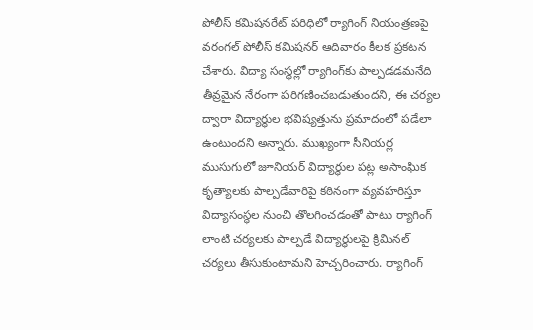పోలీస్‌ కమిషనరేట్‌ పరిధిలో ర్యాగింగ్‌ నియంత్రణపై వరంగల్‌ పోలీస్‌ కమిషనర్ ఆదివారం కీల‌క ప్ర‌క‌ట‌న చేశారు. విద్యా సంస్థల్లో ర్యాగింగ్‌కు పాల్పడడ‌మ‌నేది తీవ్రమైన నేరంగా పరిగణించబడుతుందని, ఈ చర్యల ద్వారా విద్యార్థుల భవిష్యత్తును ప్రమాదంలో పడేలా ఉంటుంద‌ని అన్నారు. ముఖ్యంగా సీనియర్ల ముసుగులో జూనియర్‌ విద్యార్థుల పట్ల అసాంఘిక కృత్యాలకు పాల్పడేవారిపై కఠినంగా వ్యవహరిస్తూ విద్యాసంస్థల నుంచి తొలగించడంతో పాటు ర్యాగింగ్‌ లాంటి చర్యలకు పాల్పడే విద్యార్థులపై క్రిమినల్‌ చర్యలు తీసుకుంటామ‌ని హెచ్చ‌రించారు. ర్యాగింగ్‌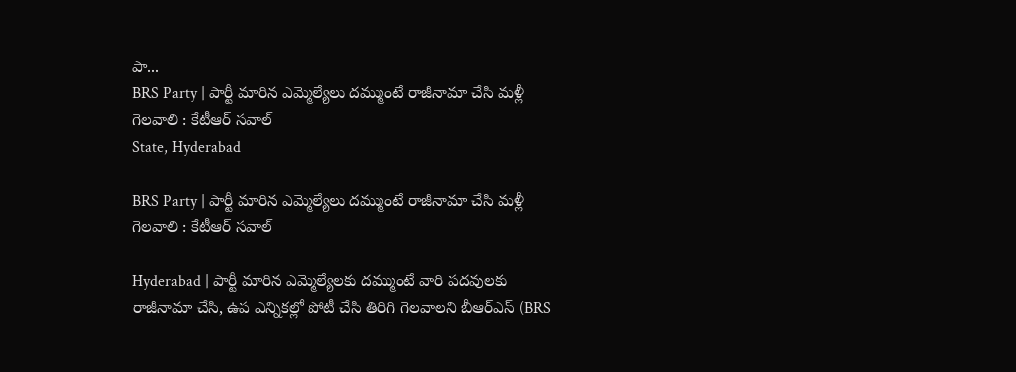పా...
BRS Party | పార్టీ మారిన ఎమ్మెల్యేలు దమ్ముంటే రాజీనామా చేసి మళ్లీ గెలవాలి : కేటీఆర్ సవాల్
State, Hyderabad

BRS Party | పార్టీ మారిన ఎమ్మెల్యేలు దమ్ముంటే రాజీనామా చేసి మళ్లీ గెలవాలి : కేటీఆర్ సవాల్

Hyderabad | పార్టీ మారిన ఎమ్మెల్యేలకు దమ్ముంటే వారి పదవులకు రాజీనామా చేసి, ఉప ఎన్నికల్లో పోటీ చేసి తిరిగి గెలవాలని బీఆర్ఎస్ (BRS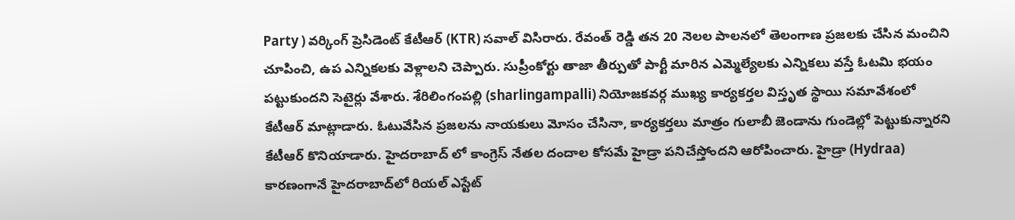Party ) వర్కింగ్ ప్రెసిడెంట్ కేటీఆర్ (KTR) సవాల్ విసిరారు. రేవంత్‌ రెడ్డి తన 20 నెలల పాలనలో తెలంగాణ ప్రజలకు చేసిన మంచిని చూపించి, ఉప ఎన్నికలకు వెళ్లాలని చెప్పారు. సుప్రీంకోర్టు తాజా తీర్పుతో పార్టీ మారిన ఎమ్మెల్యేలకు ఎన్నికలు వస్తే ఓటమి భయం పట్టుకుందని సెటైర్లు వేశారు. శేరిలింగంపల్లి (sharlingampalli) నియోజకవర్గ ముఖ్య కార్యకర్తల విస్తృత స్థాయి సమావేశంలో కేటీఆర్ మాట్లాడారు. ఓటువేసిన ప్రజలను నాయకులు మోసం చేసినా, కార్యకర్తలు మాత్రం గులాబీ జెండాను గుండెల్లో పెట్టుకున్నారని కేటీఆర్ కొనియాడారు. హైదరాబాద్ లో కాంగ్రెస్ నేతల దందాల కోసమే హైడ్రా పనిచేస్తోందని ఆరోపించారు. హైడ్రా (Hydraa) కారణంగానే హైదరాబాద్‌లో రియల్ ఎస్టేట్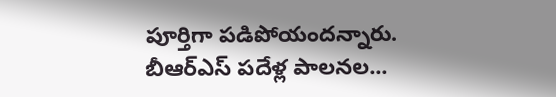పూర్తిగా పడిపోయందన్నారు. బీఆర్ఎస్ పదేళ్ల పాలనల...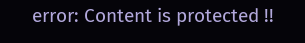error: Content is protected !!